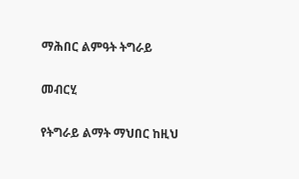ማሕበር ልምዓት ትግራይ

መብርሂ

የትግራይ ልማት ማህበር ከዚህ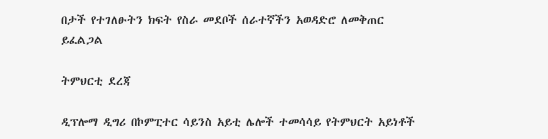በታች የተገለፁትን ክፍት የስራ መደቦች ሰራተኛችን አወዳድሮ ለመቅጠር ይፈልጋል

ትምህርቲ ደረጃ

ዲፕሎማ ዲግሪ በኮምፒተር ሳይንስ አይቲ ሌሎች ተመሳሳይ የትምህርት አይነቶች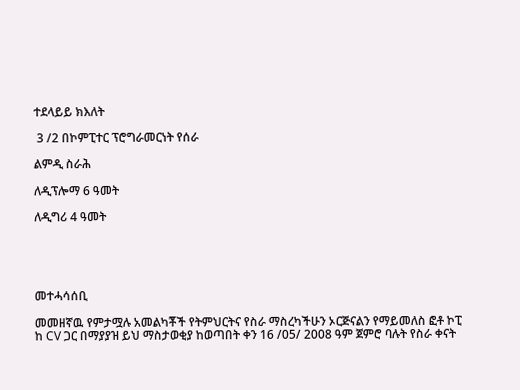ተደላይይ ክእለት

 3 /2 በኮምፒተር ፕሮግራመርነት የሰራ

ልምዲ ስራሕ

ለዲፕሎማ 6 ዓመት

ለዲግሪ 4 ዓመት





መተሓሳሰቢ

መመዘኛዉ የምታሟሉ አመልካቾች የትምህርትና የስራ ማስረካችሁን ኦርጅናልን የማይመለስ ፎቶ ኮፒ ከ CV ጋር በማያያዝ ይህ ማስታወቂያ ከወጣበት ቀን 16 /05/ 2008 ዓም ጀምሮ ባሉት የስራ ቀናት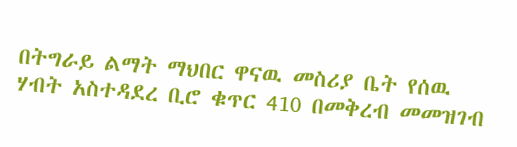በትግራይ ልማት ማህበር ዋናዉ መስሪያ ቤት የሰዉ ሃብት አስተዳደረ ቢሮ ቁጥር 410 በመቅረብ መመዝገብ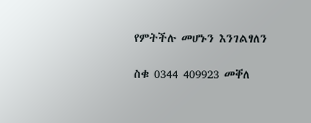የምትችሉ መሆኑን እንገልፃለን

ስቁ 0344 409923 መቐለ